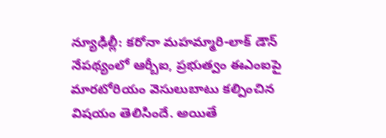న్యూఢిల్లీ: కరోనా మహమ్మారి-లాక్ డౌన్ నేపథ్యంలో ఆర్బీఐ, ప్రభుత్వం ఈఎంఐపై మారటోరియం వెసులుబాటు కల్పించిన విషయం తెలిసిందే. అయితే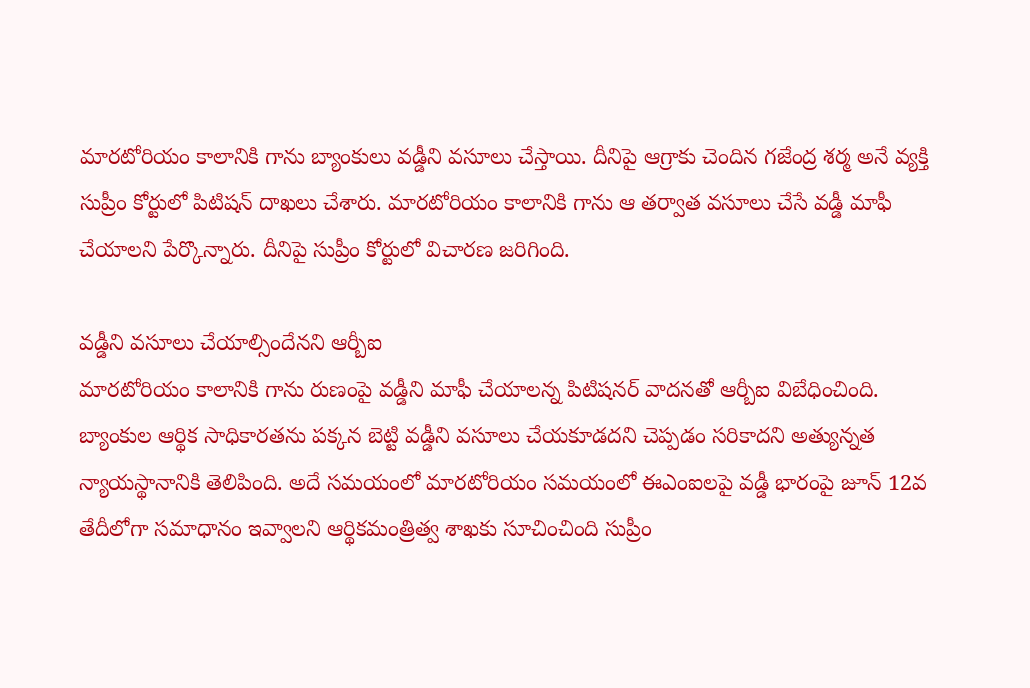మారటోరియం కాలానికి గాను బ్యాంకులు వడ్డీని వసూలు చేస్తాయి. దీనిపై ఆగ్రాకు చెందిన గజేంద్ర శర్మ అనే వ్యక్తి సుప్రీం కోర్టులో పిటిషన్ దాఖలు చేశారు. మారటోరియం కాలానికి గాను ఆ తర్వాత వసూలు చేసే వడ్డీ మాఫీ చేయాలని పేర్కొన్నారు. దీనిపై సుప్రీం కోర్టులో విచారణ జరిగింది.

వడ్డీని వసూలు చేయాల్సిందేనని ఆర్బీఐ
మారటోరియం కాలానికి గాను రుణంపై వడ్డీని మాఫీ చేయాలన్న పిటిషనర్ వాదనతో ఆర్బీఐ విబేధించింది. బ్యాంకుల ఆర్థిక సాధికారతను పక్కన బెట్టి వడ్డీని వసూలు చేయకూడదని చెప్పడం సరికాదని అత్యున్నత న్యాయస్థానానికి తెలిపింది. అదే సమయంలో మారటోరియం సమయంలో ఈఎంఐలపై వడ్డీ భారంపై జూన్ 12వ తేదీలోగా సమాధానం ఇవ్వాలని ఆర్థికమంత్రిత్వ శాఖకు సూచించింది సుప్రీం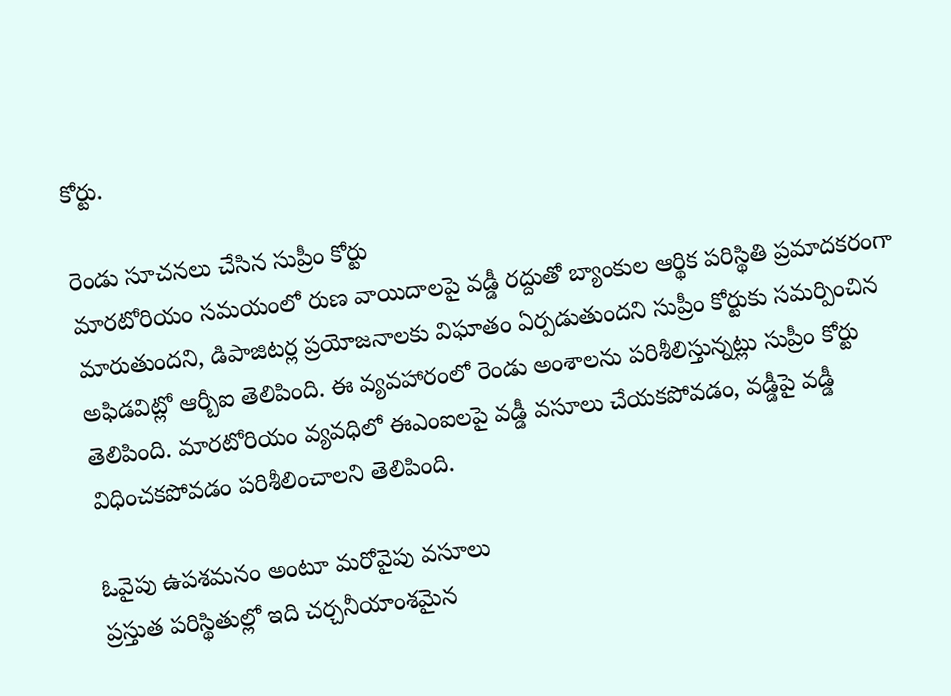కోర్టు.

రెండు సూచనలు చేసిన సుప్రీం కోర్టు
మారటోరియం సమయంలో రుణ వాయిదాలపై వడ్డీ రద్దుతో బ్యాంకుల ఆర్థిక పరిస్థితి ప్రమాదకరంగా మారుతుందని, డిపాజిటర్ల ప్రయోజనాలకు విఘాతం ఏర్పడుతుందని సుప్రీం కోర్టుకు సమర్పించిన అఫిడవిట్లో ఆర్బీఐ తెలిపింది. ఈ వ్యవహారంలో రెండు అంశాలను పరిశీలిస్తున్నట్లు సుప్రీం కోర్టు తెలిపింది. మారటోరియం వ్యవధిలో ఈఎంఐలపై వడ్డీ వసూలు చేయకపోవడం, వడ్డీపై వడ్డీ విధించకపోవడం పరిశీలించాలని తెలిపింది.

ఓవైపు ఉపశమనం అంటూ మరోవైపు వసూలు
ప్రస్తుత పరిస్థితుల్లో ఇది చర్చనీయాంశమైన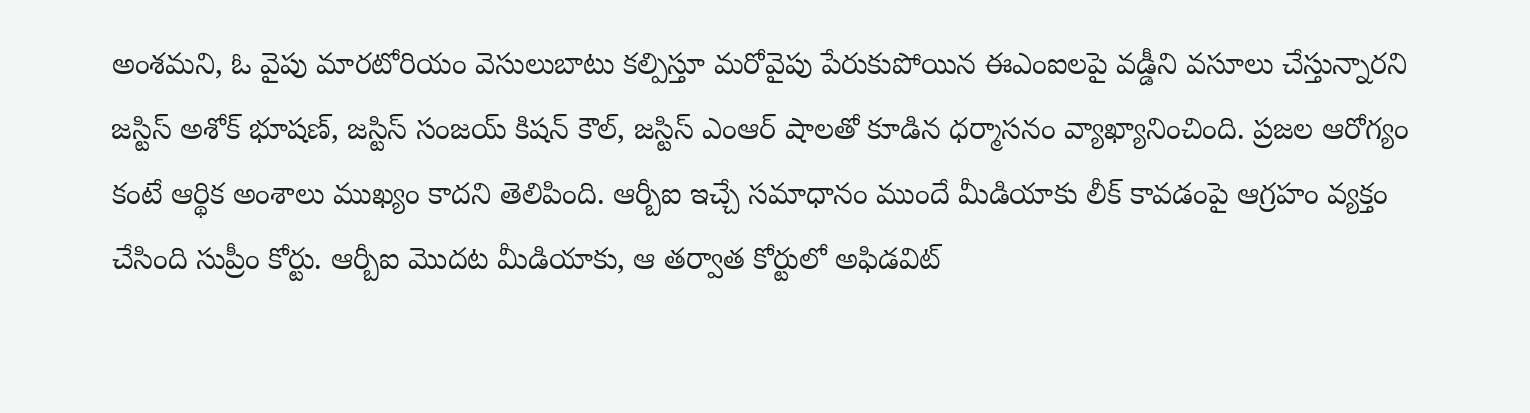అంశమని, ఓ వైపు మారటోరియం వెసులుబాటు కల్పిస్తూ మరోవైపు పేరుకుపోయిన ఈఎంఐలపై వడ్డీని వసూలు చేస్తున్నారని జస్టిస్ అశోక్ భూషణ్, జస్టిస్ సంజయ్ కిషన్ కౌల్, జస్టిస్ ఎంఆర్ షాలతో కూడిన ధర్మాసనం వ్యాఖ్యానించింది. ప్రజల ఆరోగ్యం కంటే ఆర్థిక అంశాలు ముఖ్యం కాదని తెలిపింది. ఆర్బీఐ ఇచ్చే సమాధానం ముందే మీడియాకు లీక్ కావడంపై ఆగ్రహం వ్యక్తం చేసింది సుప్రీం కోర్టు. ఆర్బీఐ మొదట మీడియాకు, ఆ తర్వాత కోర్టులో అఫిడవిట్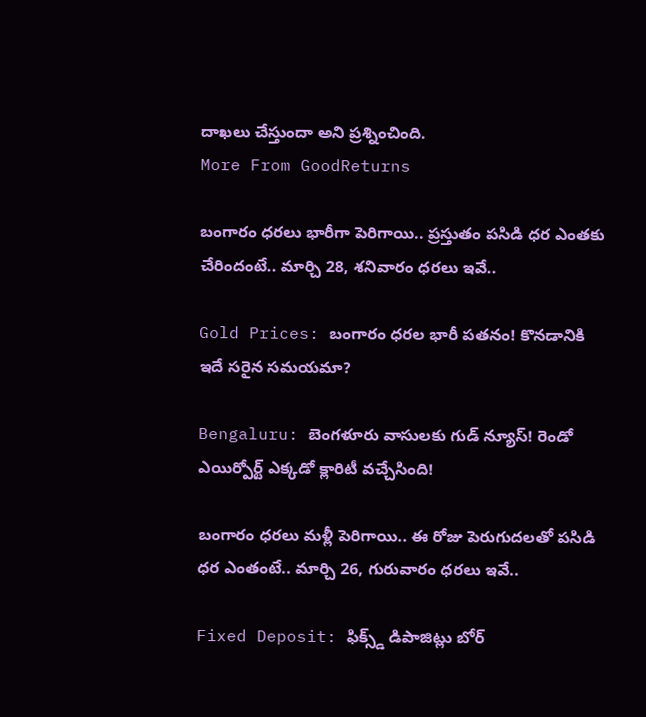దాఖలు చేస్తుందా అని ప్రశ్నించింది.
More From GoodReturns

బంగారం ధరలు భారీగా పెరిగాయి.. ప్రస్తుతం పసిడి ధర ఎంతకు చేరిందంటే.. మార్చి 28, శనివారం ధరలు ఇవే..

Gold Prices: బంగారం ధరల భారీ పతనం! కొనడానికి ఇదే సరైన సమయమా?

Bengaluru: బెంగళూరు వాసులకు గుడ్ న్యూస్! రెండో ఎయిర్పోర్ట్ ఎక్కడో క్లారిటీ వచ్చేసింది!

బంగారం ధరలు మళ్లీ పెరిగాయి.. ఈ రోజు పెరుగుదలతో పసిడి ధర ఎంతంటే.. మార్చి 26, గురువారం ధరలు ఇవే..

Fixed Deposit: ఫిక్స్డ్ డిపాజిట్లు బోర్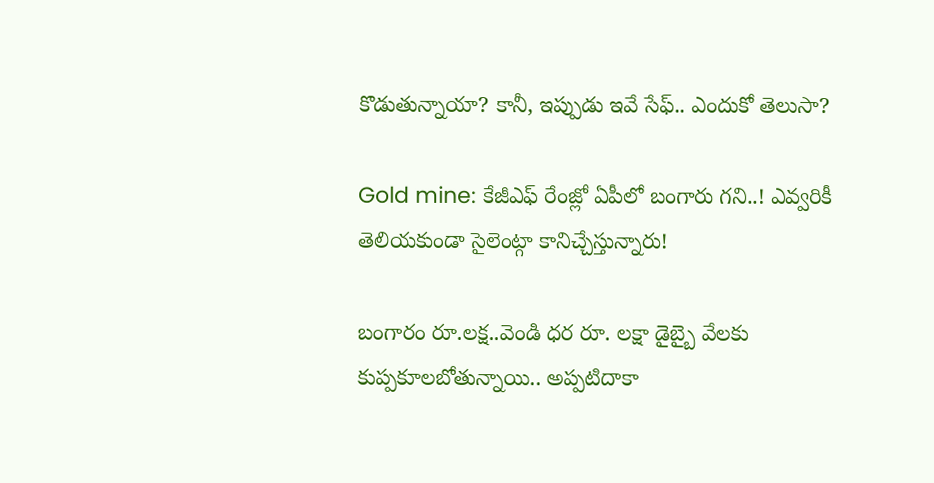కొడుతున్నాయా? కానీ, ఇప్పుడు ఇవే సేఫ్.. ఎందుకో తెలుసా?

Gold mine: కేజీఎఫ్ రేంజ్లో ఏపీలో బంగారు గని..! ఎవ్వరికీ తెలియకుండా సైలెంట్గా కానిచ్చేస్తున్నారు!

బంగారం రూ.లక్ష..వెండి ధర రూ. లక్షా డైబ్బై వేలకు కుప్పకూలబోతున్నాయి.. అప్పటిదాకా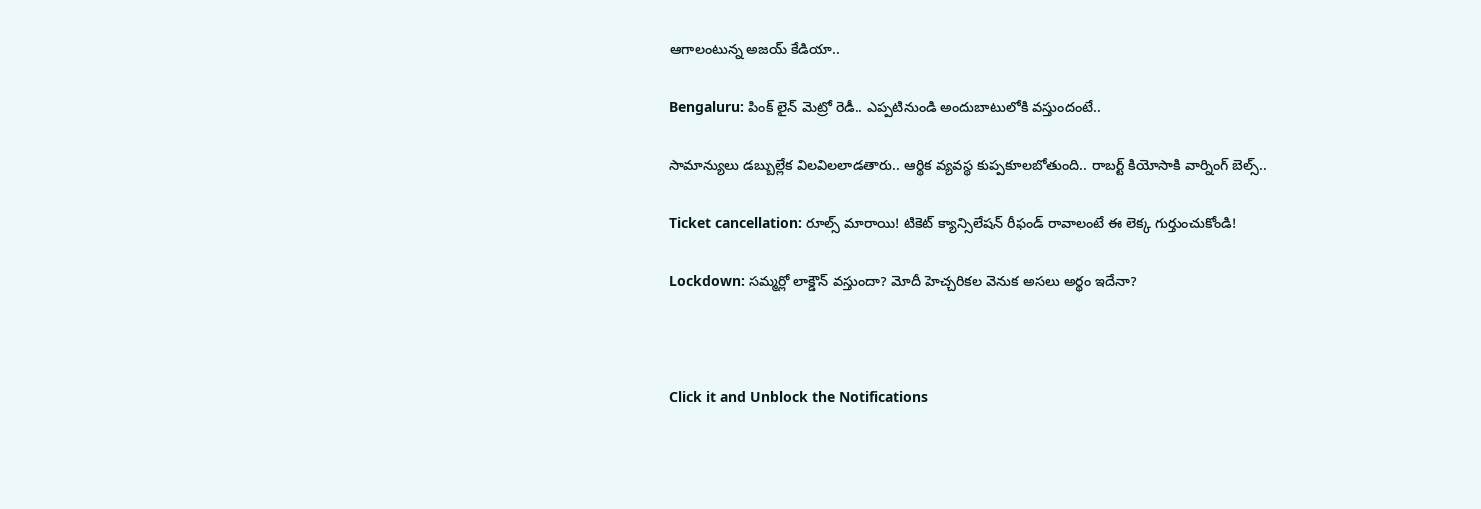ఆగాలంటున్న అజయ్ కేడియా..

Bengaluru: పింక్ లైన్ మెట్రో రెడీ.. ఎప్పటినుండి అందుబాటులోకి వస్తుందంటే..

సామాన్యులు డబ్బుల్లేక విలవిలలాడతారు.. ఆర్థిక వ్యవస్థ కుప్పకూలబోతుంది.. రాబర్ట్ కియోసాకి వార్నింగ్ బెల్స్..

Ticket cancellation: రూల్స్ మారాయి! టికెట్ క్యాన్సిలేషన్ రీఫండ్ రావాలంటే ఈ లెక్క గుర్తుంచుకోండి!

Lockdown: సమ్మర్లో లాక్డౌన్ వస్తుందా? మోదీ హెచ్చరికల వెనుక అసలు అర్థం ఇదేనా?



Click it and Unblock the Notifications